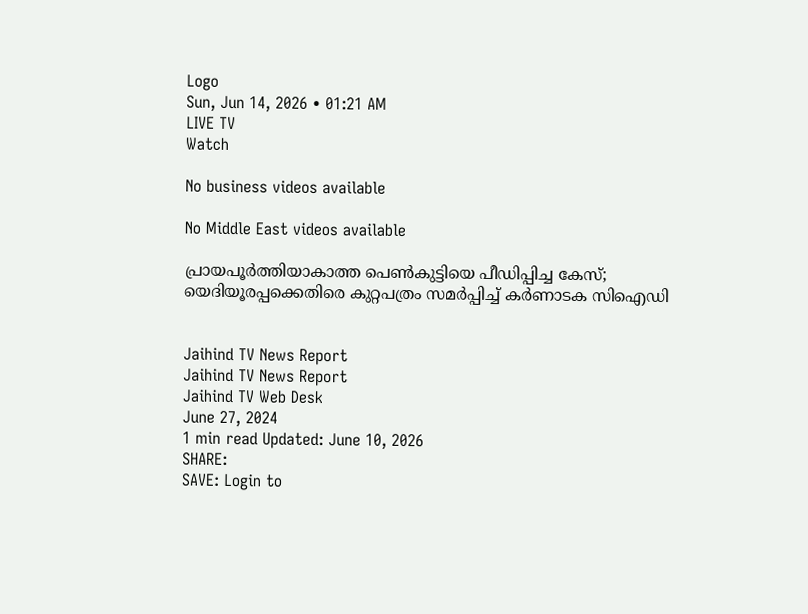Logo
Sun, Jun 14, 2026 • 01:21 AM
LIVE TV
Watch

No business videos available

No Middle East videos available

പ്രായപൂർത്തിയാകാത്ത പെണ്‍കുട്ടിയെ പീഡിപ്പിച്ച കേസ്; യെദിയൂരപ്പക്കെതിരെ കുറ്റപത്രം സമർപ്പിച്ച് കർണാടക സിഐഡി


Jaihind TV News Report
Jaihind TV News Report
Jaihind TV Web Desk
June 27, 2024
1 min read Updated: June 10, 2026
SHARE:
SAVE: Login to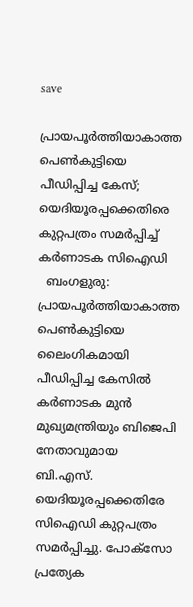save

പ്രായപൂർത്തിയാകാത്ത പെണ്‍കുട്ടിയെ പീഡിപ്പിച്ച കേസ്; യെദിയൂരപ്പക്കെതിരെ കുറ്റപത്രം സമർപ്പിച്ച് കർണാടക സിഐഡി
  ബംഗളുരു: പ്രായപൂർത്തിയാകാത്ത പെൺകുട്ടിയെ ലൈംഗികമായി പീഡിപ്പിച്ച കേസിൽ കർണാടക മുൻ മുഖ്യമന്ത്രിയും ബിജെപി നേതാവുമായ ബി.എസ്. യെദിയൂരപ്പക്കെതിരേ സിഐഡി കുറ്റപത്രം സമർപ്പിച്ചു. പോക്സോ പ്രത്യേക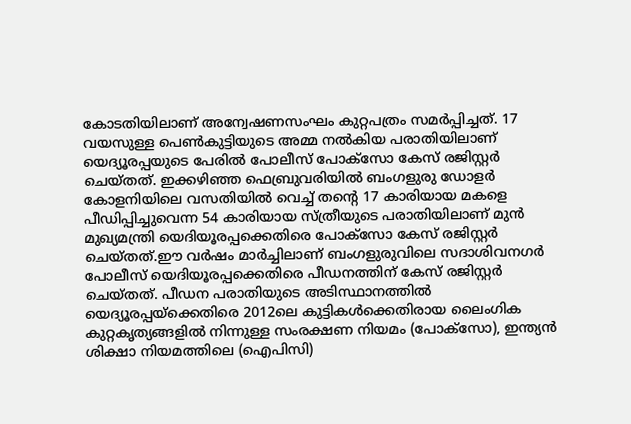കോടതിയിലാണ് അന്വേഷണസംഘം കുറ്റപത്രം സമർപ്പിച്ചത്. 17 വയസുള്ള പെൺകുട്ടിയുടെ അമ്മ നൽകിയ പരാതിയിലാണ് യെദ്യൂരപ്പയുടെ പേരിൽ പോലീസ് പോക്സോ കേസ് രജിസ്റ്റർ ചെയ്തത്. ഇക്കഴിഞ്ഞ ഫെബ്രുവരിയിൽ ബംഗളുരു ഡോളർ കോളനിയിലെ വസതിയിൽ വെച്ച് തന്‍റെ 17 കാരിയായ മകളെ പീഡിപ്പിച്ചുവെന്ന 54 കാരിയായ സ്ത്രീയുടെ പരാതിയിലാണ് മുൻ മുഖ്യമന്ത്രി യെദിയൂരപ്പക്കെതിരെ പോക്‌സോ കേസ് രജിസ്റ്റർ ചെയ്തത്.ഈ വർഷം മാർച്ചിലാണ് ബംഗളുരുവിലെ സദാശിവനഗർ പോലീസ് യെദിയൂരപ്പക്കെതിരെ പീഡനത്തിന് കേസ് രജിസ്റ്റർ ചെയ്തത്. പീഡന പരാതിയുടെ അടിസ്ഥാനത്തിൽ യെദ്യൂരപ്പയ്‌ക്കെതിരെ 2012ലെ കുട്ടികൾക്കെതിരായ ലൈംഗിക കുറ്റകൃത്യങ്ങളിൽ നിന്നുള്ള സംരക്ഷണ നിയമം (പോക്‌സോ), ഇന്ത്യൻ ശിക്ഷാ നിയമത്തിലെ (ഐപിസി)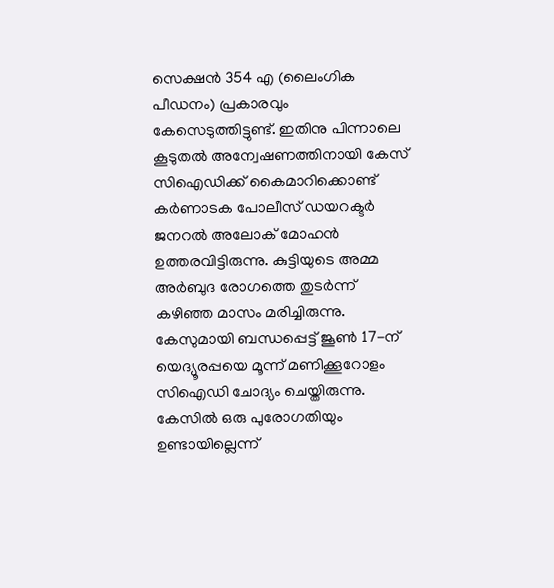സെക്ഷൻ 354 എ (ലൈംഗിക പീഡനം) പ്രകാരവും കേസെടുത്തിട്ടുണ്ട്. ഇതിനു പിന്നാലെ കൂടുതൽ അന്വേഷണത്തിനായി കേസ് സിഐഡിക്ക് കൈമാറിക്കൊണ്ട് കർണാടക പോലീസ് ഡയറക്ടർ ജനറൽ അലോക് മോഹൻ ഉത്തരവിട്ടിരുന്നു. കുട്ടിയുടെ അമ്മ അർബുദ രോഗത്തെ തുടർന്ന് കഴിഞ്ഞ മാസം മരിച്ചിരുന്നു. കേസുമായി ബന്ധപ്പെട്ട് ജൂൺ 17-ന് യെദ്യൂരപ്പയെ മൂന്ന് മണിക്കൂറോളം സിഐഡി ചോദ്യം ചെയ്തിരുന്നു. കേസിൽ ഒരു പുരോഗതിയും ഉണ്ടായില്ലെന്ന്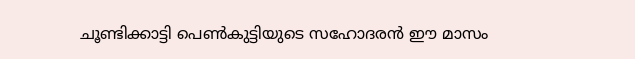ചൂണ്ടിക്കാട്ടി പെൺകുട്ടിയുടെ സഹോദരൻ ഈ മാസം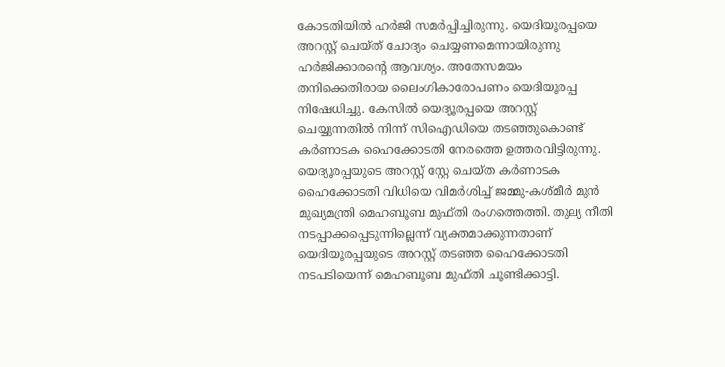കോടതിയിൽ ഹർജി സമർപ്പിച്ചിരുന്നു. യെദിയൂരപ്പയെ അറസ്റ്റ് ചെയ്ത് ചോദ്യം ചെയ്യണമെന്നായിരുന്നു ഹർജിക്കാരന്‍റെ ആവശ്യം. അതേസമയം തനിക്കെതിരായ ലൈംഗികാരോപണം യെദിയൂരപ്പ നിഷേധിച്ചു. കേസിൽ യെദ്യൂരപ്പയെ അറസ്റ്റ് ചെയ്യുന്നതിൽ നിന്ന് സിഐഡിയെ തടഞ്ഞുകൊണ്ട് കർണാടക ഹൈക്കോടതി നേരത്തെ ഉത്തരവിട്ടിരുന്നു. യെദ്യൂരപ്പയുടെ അറസ്റ്റ് സ്റ്റേ ചെയ്ത കർണാടക ഹൈക്കോടതി വിധിയെ വിമർശിച്ച് ജമ്മു-കശ്മീർ മുൻ മുഖ്യമന്ത്രി മെഹബൂബ മുഫ്തി രംഗത്തെത്തി. തുല്യ നീതി നടപ്പാക്കപ്പെടുന്നില്ലെന്ന് വ്യക്തമാക്കുന്നതാണ് യെദിയൂരപ്പയുടെ അറസ്റ്റ് തടഞ്ഞ ഹൈക്കോടതി നടപടിയെന്ന് മെഹബൂബ മുഫ്തി ചൂണ്ടിക്കാട്ടി.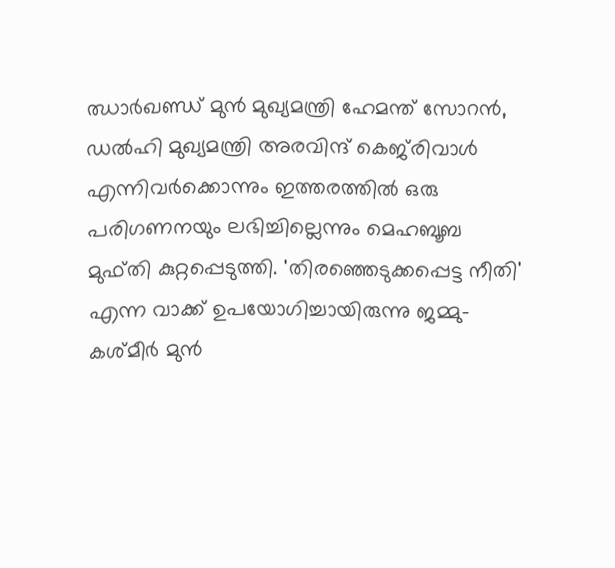ഝാർഖണ്ഡ് മുൻ മുഖ്യമന്ത്രി ഹേമന്ത് സോറൻ, ഡല്‍ഹി മുഖ്യമന്ത്രി അരവിന്ദ് കെജ്‌രിവാള്‍ എന്നിവര്‍ക്കൊന്നും ഇത്തരത്തില്‍ ഒരു പരിഗണനയും ലഭിച്ചില്ലെന്നും മെഹബൂബ മുഫ്തി കുറ്റപ്പെടുത്തി. 'തിരഞ്ഞെടുക്കപ്പെട്ട നീതി' എന്ന വാക്ക് ഉപയോഗിച്ചായിരുന്നു ജമ്മു-കശ്മീർ മുന്‍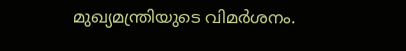മുഖ്യമന്ത്രിയുടെ വിമർശനം.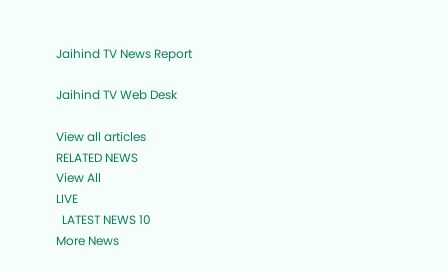Jaihind TV News Report

Jaihind TV Web Desk

View all articles
RELATED NEWS
View All
LIVE
  LATEST NEWS 10
More News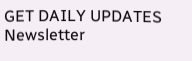GET DAILY UPDATES
Newsletter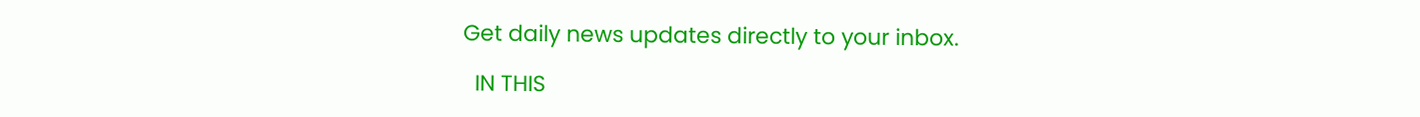Get daily news updates directly to your inbox.

  IN THIS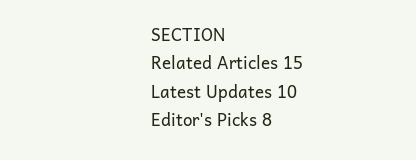SECTION
Related Articles 15
Latest Updates 10
Editor's Picks 8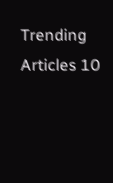Trending Articles 10